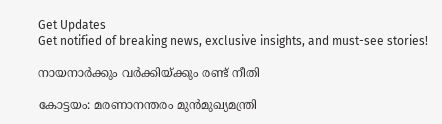Get Updates
Get notified of breaking news, exclusive insights, and must-see stories!

നായനാര്‍ക്കും വര്‍ക്കിയ്ക്കും രണ്ട് നീതി

കോട്ടയം: മരണാനന്തരം മുന്‍മുഖ്യമന്ത്രി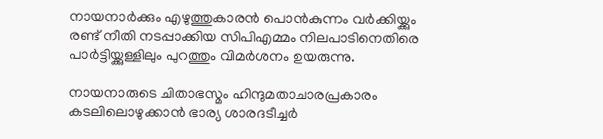നായനാര്‍ക്കും എഴുത്തുകാരന്‍ പൊന്‍കുന്നം വര്‍ക്കിയ്ക്കും രണ്ട് നീതി നടപ്പാക്കിയ സിപിഎമ്മം നിലപാടിനെതിരെ പാര്‍ട്ടിയ്ക്കുള്ളിലും പുറത്തും വിമര്‍ശനം ഉയരുന്നു.

നായനാരുടെ ചിതാഭസ്മം ഹിന്ദുമതാചാരപ്രകാരം കടലിലൊഴുക്കാന്‍ ഭാര്യ ശാരദടീച്ചര്‍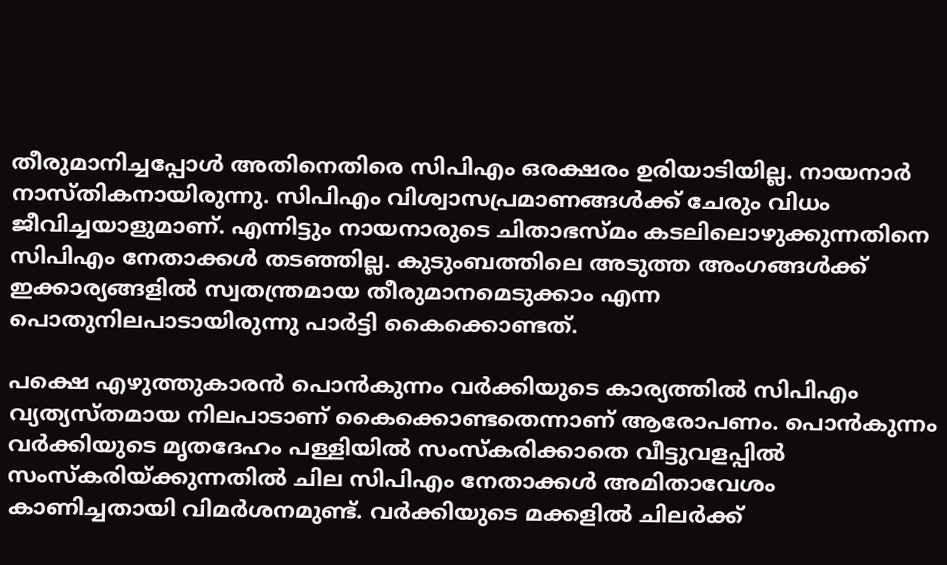തീരുമാനിച്ചപ്പോള്‍ അതിനെതിരെ സിപിഎം ഒരക്ഷരം ഉരിയാടിയില്ല. നായനാര്‍ നാസ്തികനായിരുന്നു. സിപിഎം വിശ്വാസപ്രമാണങ്ങള്‍ക്ക് ചേരും വിധം ജീവിച്ചയാളുമാണ്. എന്നിട്ടും നായനാരുടെ ചിതാഭസ്മം കടലിലൊഴുക്കുന്നതിനെ സിപിഎം നേതാക്കള്‍ തടഞ്ഞില്ല. കുടുംബത്തിലെ അടുത്ത അംഗങ്ങള്‍ക്ക് ഇക്കാര്യങ്ങളില്‍ സ്വതന്ത്രമായ തീരുമാനമെടുക്കാം എന്ന പൊതുനിലപാടായിരുന്നു പാര്‍ട്ടി കൈക്കൊണ്ടത്.

പക്ഷെ എഴുത്തുകാരന്‍ പൊന്‍കുന്നം വര്‍ക്കിയുടെ കാര്യത്തില്‍ സിപിഎം വ്യത്യസ്തമായ നിലപാടാണ് കൈക്കൊണ്ടതെന്നാണ് ആരോപണം. പൊന്‍കുന്നം വര്‍ക്കിയുടെ മൃതദേഹം പള്ളിയില്‍ സംസ്കരിക്കാതെ വീട്ടുവളപ്പില്‍ സംസ്കരിയ്ക്കുന്നതില്‍ ചില സിപിഎം നേതാക്കള്‍ അമിതാവേശം കാണിച്ചതായി വിമര്‍ശനമുണ്ട്. വര്‍ക്കിയുടെ മക്കളില്‍ ചിലര്‍ക്ക്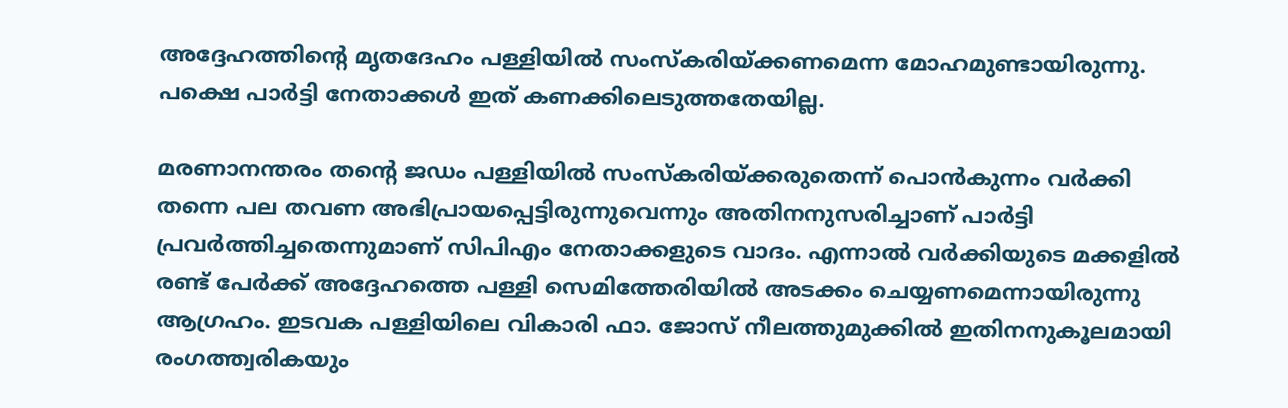അദ്ദേഹത്തിന്റെ മൃതദേഹം പള്ളിയില്‍ സംസ്കരിയ്ക്കണമെന്ന മോഹമുണ്ടായിരുന്നു. പക്ഷെ പാര്‍ട്ടി നേതാക്കള്‍ ഇത് കണക്കിലെടുത്തതേയില്ല.

മരണാനന്തരം തന്റെ ജഡം പള്ളിയില്‍ സംസ്കരിയ്ക്കരുതെന്ന് പൊന്‍കുന്നം വര്‍ക്കി തന്നെ പല തവണ അഭിപ്രായപ്പെട്ടിരുന്നുവെന്നും അതിനനുസരിച്ചാണ് പാര്‍ട്ടി പ്രവര്‍ത്തിച്ചതെന്നുമാണ് സിപിഎം നേതാക്കളുടെ വാദം. എന്നാല്‍ വര്‍ക്കിയുടെ മക്കളില്‍ രണ്ട് പേര്‍ക്ക് അദ്ദേഹത്തെ പള്ളി സെമിത്തേരിയില്‍ അടക്കം ചെയ്യണമെന്നായിരുന്നു ആഗ്രഹം. ഇടവക പള്ളിയിലെ വികാരി ഫാ. ജോസ് നീലത്തുമുക്കില്‍ ഇതിനനുകൂലമായി രംഗത്ത്വരികയും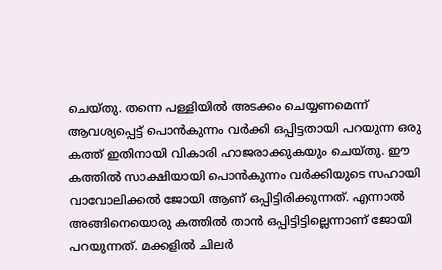ചെയ്തു. തന്നെ പള്ളിയില്‍ അടക്കം ചെയ്യണമെന്ന് ആവശ്യപ്പെട്ട് പൊന്‍കുന്നം വര്‍ക്കി ഒപ്പിട്ടതായി പറയുന്ന ഒരു കത്ത് ഇതിനായി വികാരി ഹാജരാക്കുകയും ചെയ്തു. ഈ കത്തില്‍ സാക്ഷിയായി പൊന്‍കുന്നം വര്‍ക്കിയുടെ സഹായി വാവോലിക്കല്‍ ജോയി ആണ് ഒപ്പിട്ടിരിക്കുന്നത്. എന്നാല്‍ അങ്ങിനെയൊരു കത്തില്‍ താന്‍ ഒപ്പിട്ടിട്ടില്ലെന്നാണ് ജോയി പറയുന്നത്. മക്കളില്‍ ചിലര്‍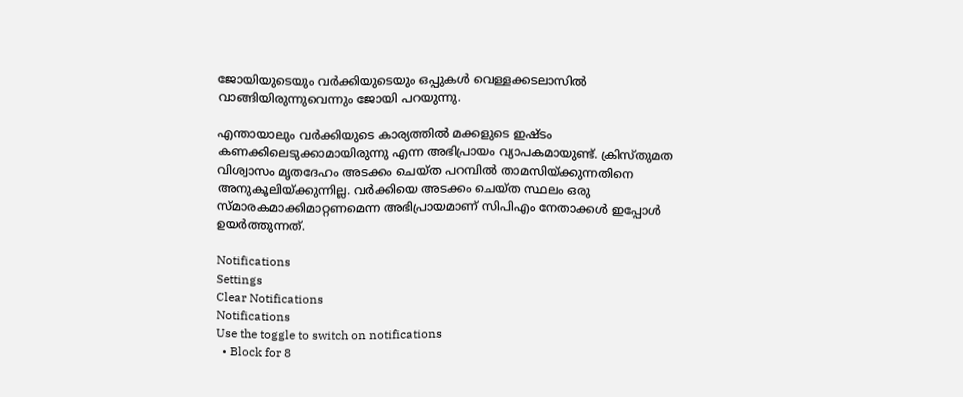ജോയിയുടെയും വര്‍ക്കിയുടെയും ഒപ്പുകള്‍ വെള്ളക്കടലാസില്‍ വാങ്ങിയിരുന്നുവെന്നും ജോയി പറയുന്നു.

എന്തായാലും വര്‍ക്കിയുടെ കാര്യത്തില്‍ മക്കളുടെ ഇഷ്ടം കണക്കിലെടുക്കാമായിരുന്നു എന്ന അഭിപ്രായം വ്യാപകമായുണ്ട്. ക്രിസ്തുമത വിശ്വാസം മൃതദേഹം അടക്കം ചെയ്ത പറമ്പില്‍ താമസിയ്ക്കുന്നതിനെ അനുകൂലിയ്ക്കുന്നില്ല. വര്‍ക്കിയെ അടക്കം ചെയ്ത സ്ഥലം ഒരു സ്മാരകമാക്കിമാറ്റണമെന്ന അഭിപ്രായമാണ് സിപിഎം നേതാക്കള്‍ ഇപ്പോള്‍ ഉയര്‍ത്തുന്നത്.

Notifications
Settings
Clear Notifications
Notifications
Use the toggle to switch on notifications
  • Block for 8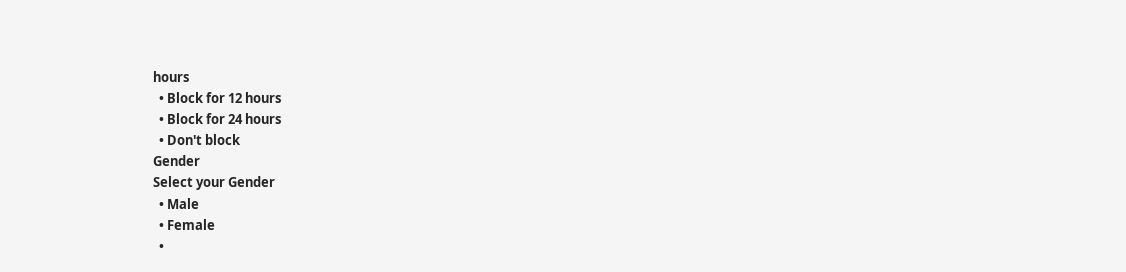hours
  • Block for 12 hours
  • Block for 24 hours
  • Don't block
Gender
Select your Gender
  • Male
  • Female
  •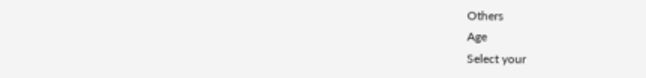Others
Age
Select your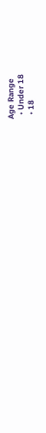Age Range
  • Under 18
  • 18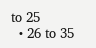to 25
  • 26 to 35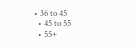• 36 to 45
  • 45 to 55
  • 55+